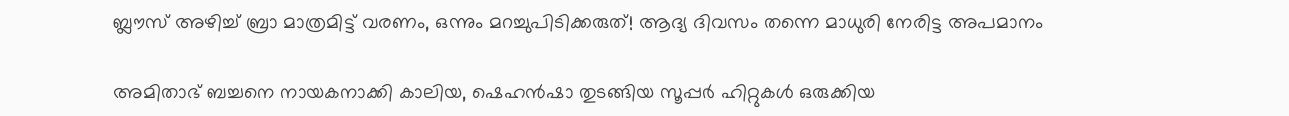ബ്ലൗസ് അഴിച്ച് ബ്രാ മാത്രമിട്ട് വരണം, ഒന്നും മറച്ചുപിടിക്കരുത്! ആദ്യ ദിവസം തന്നെ മാധുരി നേരിട്ട അപമാനം

അമിതാഭ് ബച്ചനെ നായകനാക്കി കാലിയ, ഷെഹന്‍ഷാ തുടങ്ങിയ സൂപ്പര്‍ ഹിറ്റുകള്‍ ഒരുക്കിയ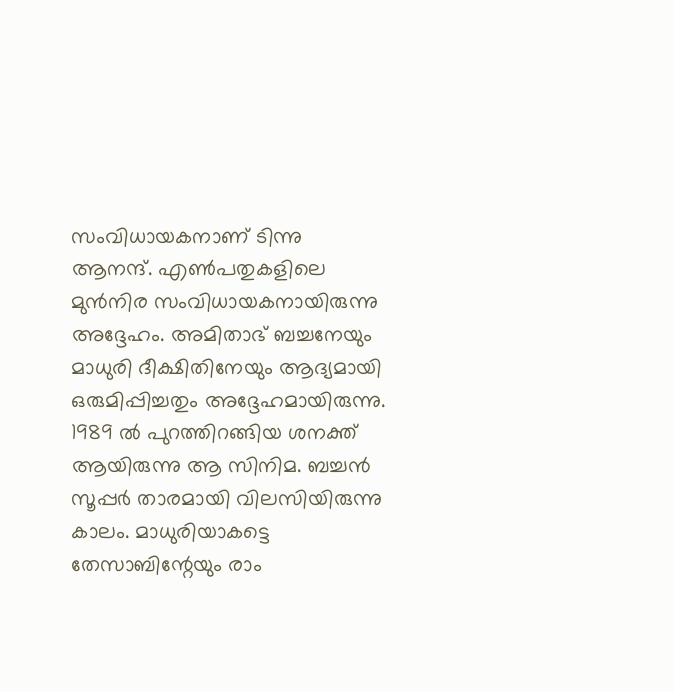സംവിധായകനാണ് ടിന്നു ആനന്ദ്. എണ്‍പതുകളിലെ മുന്‍നിര സംവിധായകനായിരുന്നു അദ്ദേഹം. അമിതാഭ് ബച്ചനേയും മാധുരി ദീക്ഷിതിനേയും ആദ്യമായി ഒരുമിപ്പിച്ചതും അദ്ദേഹമായിരുന്നു. 1989 ല്‍ പുറത്തിറങ്ങിയ ശനക്ത് ആയിരുന്നു ആ സിനിമ. ബച്ചന്‍ സൂപ്പര്‍ താരമായി വിലസിയിരുന്നു കാലം. മാധുരിയാകട്ടെ തേസാബിന്റേയും രാം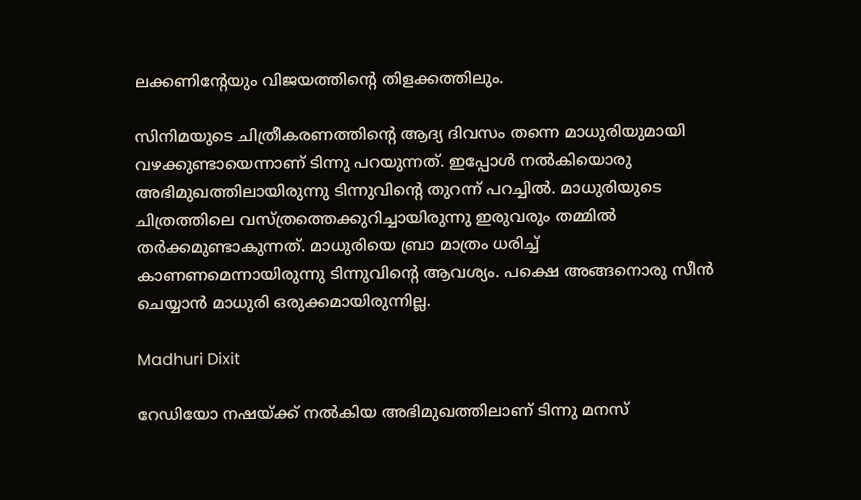ലക്കണിന്റേയും വിജയത്തിന്റെ തിളക്കത്തിലും.

സിനിമയുടെ ചിത്രീകരണത്തിന്റെ ആദ്യ ദിവസം തന്നെ മാധുരിയുമായി വഴക്കുണ്ടായെന്നാണ് ടിന്നു പറയുന്നത്. ഇപ്പോള്‍ നല്‍കിയൊരു അഭിമുഖത്തിലായിരുന്നു ടിന്നുവിന്റെ തുറന്ന് പറച്ചില്‍. മാധുരിയുടെ ചിത്രത്തിലെ വസ്ത്രത്തെക്കുറിച്ചായിരുന്നു ഇരുവരും തമ്മില്‍ തര്‍ക്കമുണ്ടാകുന്നത്. മാധുരിയെ ബ്രാ മാത്രം ധരിച്ച് കാണണമെന്നായിരുന്നു ടിന്നുവിന്റെ ആവശ്യം. പക്ഷെ അങ്ങനൊരു സീന്‍ ചെയ്യാന്‍ മാധുരി ഒരുക്കമായിരുന്നില്ല.

Madhuri Dixit

റേഡിയോ നഷയ്ക്ക് നല്‍കിയ അഭിമുഖത്തിലാണ് ടിന്നു മനസ്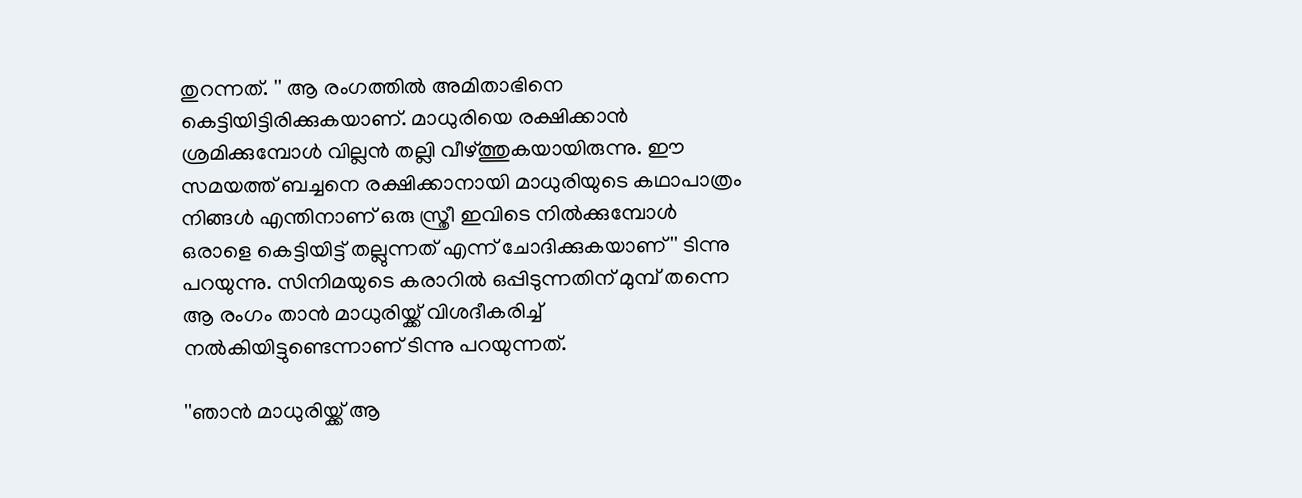തുറന്നത്. '' ആ രംഗത്തില്‍ അമിതാഭിനെ കെട്ടിയിട്ടിരിക്കുകയാണ്. മാധുരിയെ രക്ഷിക്കാന്‍ ശ്രമിക്കുമ്പോള്‍ വില്ലന്‍ തല്ലി വീഴ്ത്തുകയായിരുന്നു. ഈ സമയത്ത് ബച്ചനെ രക്ഷിക്കാനായി മാധുരിയുടെ കഥാപാത്രം നിങ്ങള്‍ എന്തിനാണ് ഒരു സ്ത്രീ ഇവിടെ നില്‍ക്കുമ്പോള്‍ ഒരാളെ കെട്ടിയിട്ട് തല്ലുന്നത് എന്ന് ചോദിക്കുകയാണ്'' ടിന്നു പറയുന്നു. സിനിമയുടെ കരാറില്‍ ഒപ്പിടുന്നതിന് മുമ്പ് തന്നെ ആ രംഗം താന്‍ മാധുരിയ്ക്ക് വിശദീകരിച്ച് നല്‍കിയിട്ടുണ്ടെന്നാണ് ടിന്നു പറയുന്നത്.

''ഞാന്‍ മാധുരിയ്ക്ക് ആ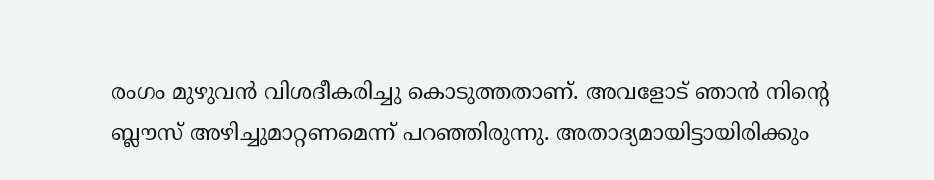രംഗം മുഴുവന്‍ വിശദീകരിച്ചു കൊടുത്തതാണ്. അവളോട് ഞാന്‍ നിന്റെ ബ്ലൗസ് അഴിച്ചുമാറ്റണമെന്ന് പറഞ്ഞിരുന്നു. അതാദ്യമായിട്ടായിരിക്കും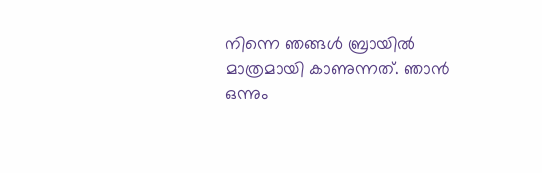നിന്നെ ഞങ്ങള്‍ ബ്രായില്‍ മാത്രമായി കാണുന്നത്. ഞാന്‍ ഒന്നും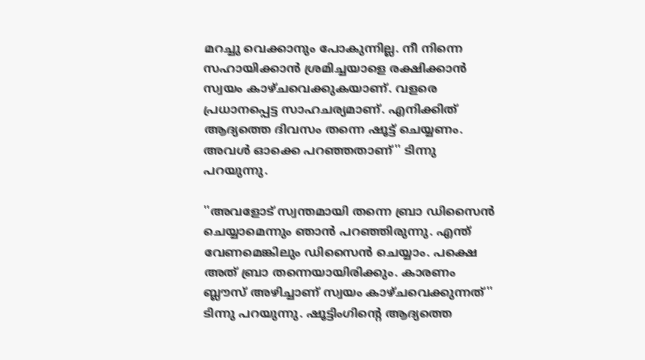മറച്ചു വെക്കാനും പോകുന്നില്ല. നീ നിന്നെ സഹായിക്കാന്‍ ശ്രമിച്ചയാളെ രക്ഷിക്കാന്‍ സ്വയം കാഴ്ചവെക്കുകയാണ്. വളരെ പ്രധാനപ്പെട്ട സാഹചര്യമാണ്. എനിക്കിത് ആദ്യത്തെ ദിവസം തന്നെ ഷൂട്ട് ചെയ്യണം. അവള്‍ ഓക്കെ പറഞ്ഞതാണ്'' ടിന്നു പറയുന്നു.

''അവളോട് സ്വന്തമായി തന്നെ ബ്രാ ഡിസൈന്‍ ചെയ്യാമെന്നും ഞാന്‍ പറഞ്ഞിരുന്നു. എന്ത് വേണമെങ്കിലും ഡിസൈന്‍ ചെയ്യാം. പക്ഷെ അത് ബ്രാ തന്നെയായിരിക്കും. കാരണം ബ്ലൗസ് അഴിച്ചാണ് സ്വയം കാഴ്ചവെക്കുന്നത്'' ടിന്നു പറയുന്നു. ഷൂട്ടിംഗിന്റെ ആദ്യത്തെ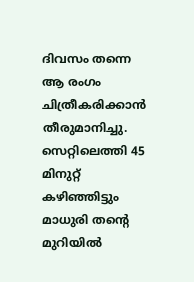ദിവസം തന്നെ ആ രംഗം ചിത്രീകരിക്കാന്‍ തീരുമാനിച്ചു. സെറ്റിലെത്തി 45 മിനുറ്റ് കഴിഞ്ഞിട്ടും മാധുരി തന്റെ മുറിയില്‍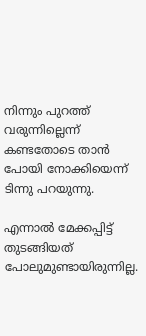നിന്നും പുറത്ത് വരുന്നില്ലെന്ന് കണ്ടതോടെ താന്‍ പോയി നോക്കിയെന്ന് ടിന്നു പറയുന്നു.

എന്നാല്‍ മേക്കപ്പിട്ട് തുടങ്ങിയത് പോലുമുണ്ടായിരുന്നില്ല.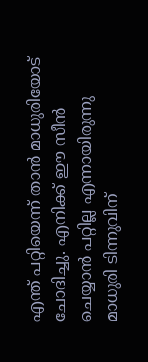എന്ത് പറ്റിയെന്ന് താന്‍ മാധുരിയോട് ചോദിച്ചു. എനിക്ക് ഈ സീന്‍ ചെയ്യാന്‍ പറ്റില്ല എന്നായിരുന്നു മാധുരി ടിന്നുവിന്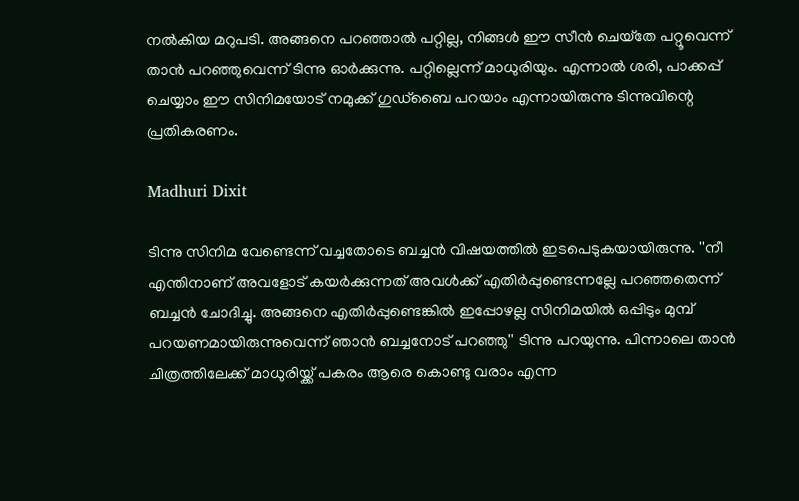നല്‍കിയ മറുപടി. അങ്ങനെ പറഞ്ഞാല്‍ പറ്റില്ല, നിങ്ങള്‍ ഈ സീന്‍ ചെയ്‌തേ പറ്റൂവെന്ന് താന്‍ പറഞ്ഞുവെന്ന് ടിന്നു ഓര്‍ക്കുന്നു. പറ്റില്ലെന്ന് മാധുരിയും. എന്നാല്‍ ശരി, പാക്കപ്പ് ചെയ്യാം ഈ സിനിമയോട് നമുക്ക് ഗുഡ്‌ബൈ പറയാം എന്നായിരുന്നു ടിന്നുവിന്റെ പ്രതികരണം.

Madhuri Dixit

ടിന്നു സിനിമ വേണ്ടെന്ന് വച്ചതോടെ ബച്ചന്‍ വിഷയത്തില്‍ ഇടപെടുകയായിരുന്നു. ''നീ എന്തിനാണ് അവളോട് കയര്‍ക്കുന്നത് അവള്‍ക്ക് എതിര്‍പ്പുണ്ടെന്നല്ലേ പറഞ്ഞതെന്ന് ബച്ചന്‍ ചോദിച്ചു. അങ്ങനെ എതിര്‍പ്പുണ്ടെങ്കില്‍ ഇപ്പോഴല്ല സിനിമയില്‍ ഒപ്പിടും മുമ്പ് പറയണമായിരുന്നുവെന്ന് ഞാന്‍ ബച്ചനോട് പറഞ്ഞു'' ടിന്നു പറയുന്നു. പിന്നാലെ താന്‍ ചിത്രത്തിലേക്ക് മാധുരിയ്ക്ക് പകരം ആരെ കൊണ്ടു വരാം എന്ന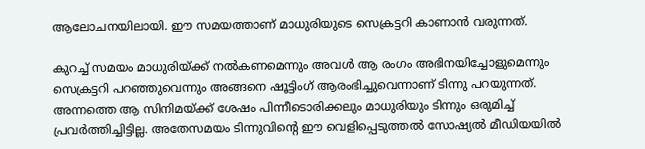ആലോചനയിലായി. ഈ സമയത്താണ് മാധുരിയുടെ സെക്രട്ടറി കാണാന്‍ വരുന്നത്.

കുറച്ച് സമയം മാധുരിയ്ക്ക് നല്‍കണമെന്നും അവള്‍ ആ രംഗം അഭിനയിച്ചോളുമെന്നും സെക്രട്ടറി പറഞ്ഞുവെന്നും അങ്ങനെ ഷൂട്ടിംഗ് ആരംഭിച്ചുവെന്നാണ് ടിന്നു പറയുന്നത്. അന്നത്തെ ആ സിനിമയ്ക്ക് ശേഷം പിന്നീടൊരിക്കലും മാധുരിയും ടിന്നും ഒരുമിച്ച് പ്രവര്‍ത്തിച്ചിട്ടില്ല. അതേസമയം ടിന്നുവിന്റെ ഈ വെളിപ്പെടുത്തല്‍ സോഷ്യല്‍ മീഡിയയില്‍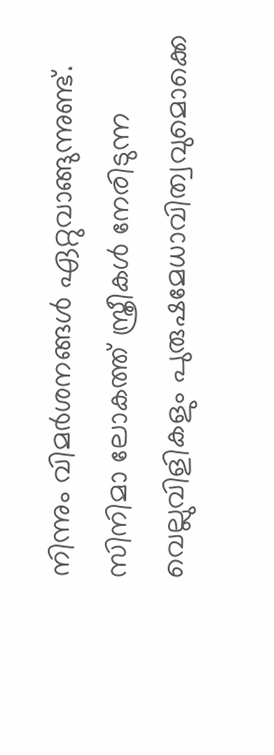നിന്നും വിമര്‍ശനങ്ങള്‍ ഏറ്റുവാങ്ങുന്നുണ്ട്. സിനിമാ ലോകത്ത് സ്ത്രീകള്‍ നേരിടുന്ന വെല്ലുവിളികളും പുരുഷമേധാവിത്വവുമൊക്കെ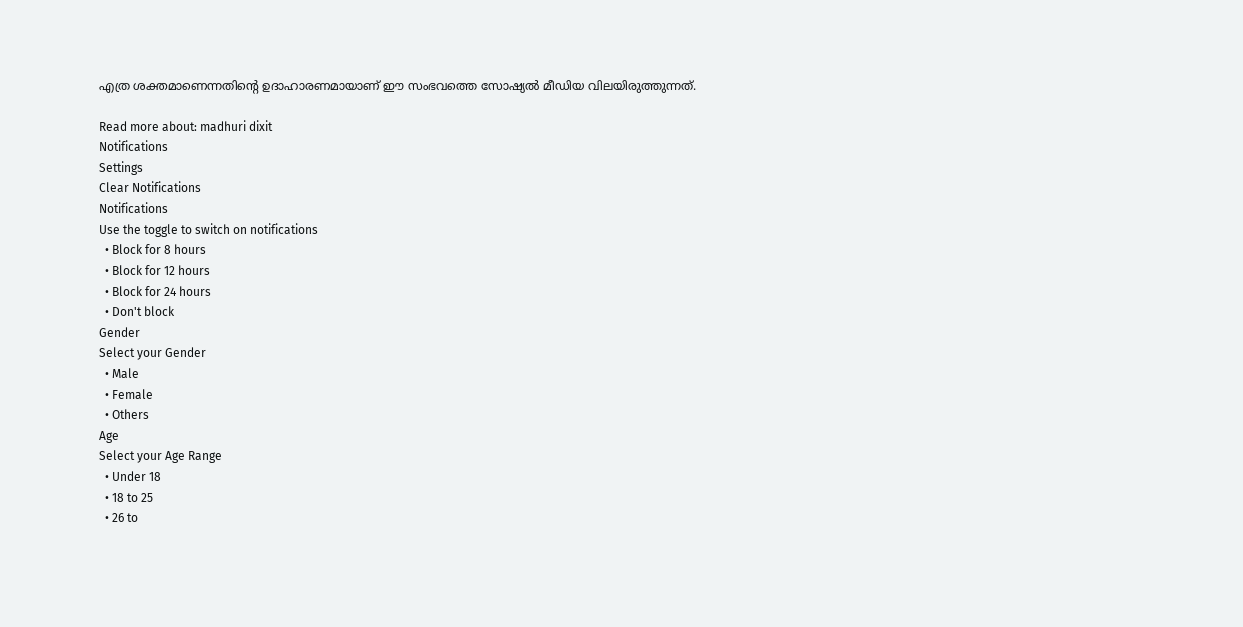എത്ര ശക്തമാണെന്നതിന്റെ ഉദാഹാരണമായാണ് ഈ സംഭവത്തെ സോഷ്യല്‍ മീഡിയ വിലയിരുത്തുന്നത്.

Read more about: madhuri dixit
Notifications
Settings
Clear Notifications
Notifications
Use the toggle to switch on notifications
  • Block for 8 hours
  • Block for 12 hours
  • Block for 24 hours
  • Don't block
Gender
Select your Gender
  • Male
  • Female
  • Others
Age
Select your Age Range
  • Under 18
  • 18 to 25
  • 26 to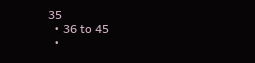35
  • 36 to 45
  •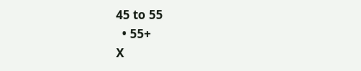45 to 55
  • 55+
X